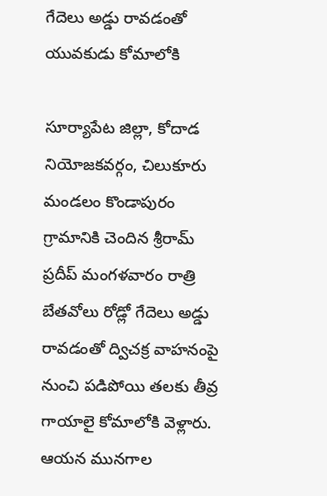గేదెలు అడ్డు రావడంతో యువకుడు కోమాలోకి

సూర్యాపేట జిల్లా, కోదాడ నియోజకవర్గం, చిలుకూరు మండలం కొండాపురం గ్రామానికి చెందిన శ్రీరామ్ ప్రదీప్ మంగళవారం రాత్రి బేతవోలు రోడ్లో గేదెలు అడ్డు రావడంతో ద్విచక్ర వాహనంపై నుంచి పడిపోయి తలకు తీవ్ర గాయాలై కోమాలోకి వెళ్లారు. ఆయన మునగాల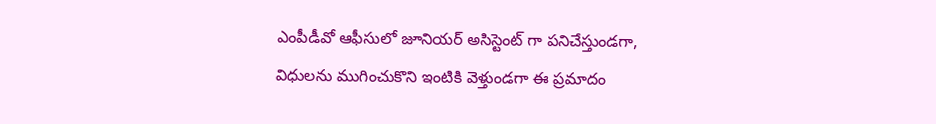ఎంపీడీవో ఆఫీసులో జూనియర్ అసిస్టెంట్ గా పనిచేస్తుండగా, విధులను ముగించుకొని ఇంటికి వెళ్తుండగా ఈ ప్రమాదం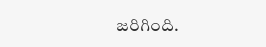జరిగింది.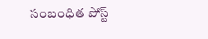సంబంధిత పోస్ట్